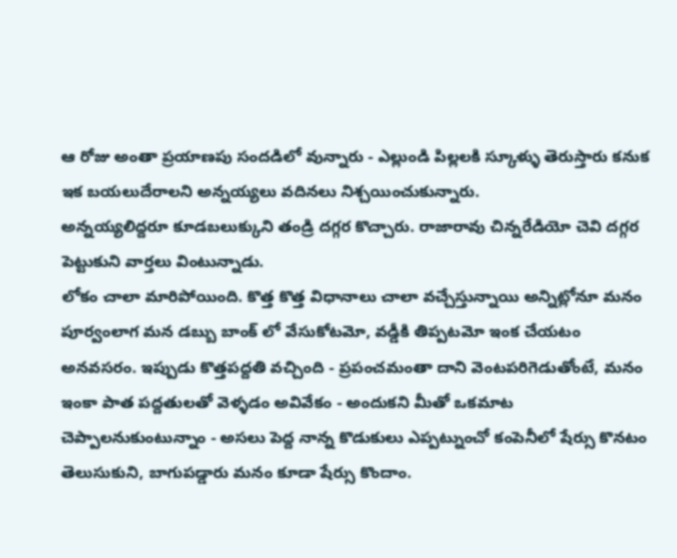ఆ రోజు అంతా ప్రయాణపు సందడిలో వున్నారు - ఎల్లుండి పిల్లలకి స్కూళ్ళు తెరుస్తారు కనుక ఇక బయలుదేరాలని అన్నయ్యలు వదినలు నిశ్చయించుకున్నారు.
అన్నయ్యలిద్దరూ కూడబలుక్కుని తండ్రి దగ్గర కొచ్చారు. రాజారావు చిన్నరేడియో చెవి దగ్గర పెట్టుకుని వార్తలు వింటున్నాడు.
లోకం చాలా మారిపోయింది. కొత్త కొత్త విధానాలు చాలా వచ్చేస్తున్నాయి అన్నిట్లోనూ మనం పూర్వంలాగ మన డబ్బు బాంక్ లో వేసుకోటమో, వడ్డీకి తిప్పటమో ఇంక చేయటం అనవసరం. ఇప్పుడు కొత్తపద్దతి వచ్చింది - ప్రపంచమంతా దాని వెంటపరిగెడుతోంటే, మనం ఇంకా పాత పద్దతులతో వెళ్ళడం అవివేకం - అందుకని మీతో ఒకమాట చెప్పాలనుకుంటున్నాం - అసలు పెద్ద నాన్న కొడుకులు ఎప్పట్నుంచో కంపెనీలో షేర్సు కొనటం తెలుసుకుని, బాగుపడ్డారు మనం కూడా షేర్సు కొందాం.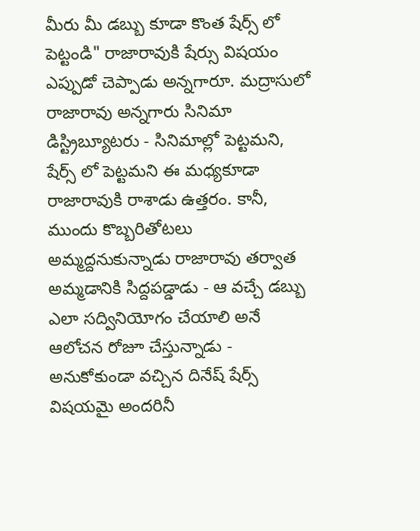మీరు మీ డబ్బు కూడా కొంత షేర్స్ లో పెట్టండి" రాజారావుకి షేర్సు విషయం ఎప్పుడో చెప్పాడు అన్నగారూ. మద్రాసులో రాజారావు అన్నగారు సినిమా డిస్ట్రిబ్యూటరు - సినిమాల్లో పెట్టమని, షేర్స్ లో పెట్టమని ఈ మధ్యకూడా రాజారావుకి రాశాడు ఉత్తరం. కానీ, ముందు కొబ్బరితోటలు అమ్మద్దనుకున్నాడు రాజారావు తర్వాత అమ్మడానికి సిద్దపడ్డాడు - ఆ వచ్చే డబ్బు ఎలా సద్వినియోగం చేయాలి అనే ఆలోచన రోజూ చేస్తున్నాడు - అనుకోకుండా వచ్చిన దినేష్ షేర్స్ విషయమై అందరినీ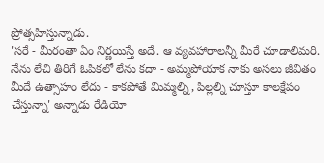ప్రోత్సహిస్తున్నాడు.
'సరే - మీరంతా ఏం నిర్ణయిస్తే అదే. ఆ వ్యవహారాలన్నీ మీరే చూడాలిమరి. నేను లేచి తిరిగే ఓపికలో లేను కదా - అమ్మపోయాక నాకు అసలు జీవితం మీదే ఉత్సాహం లేదు - కాకపోతే మిమ్మల్ని, పిల్లల్ని చూస్తూ కాలక్షేపం చేస్తున్నా' అన్నాడు రేడియో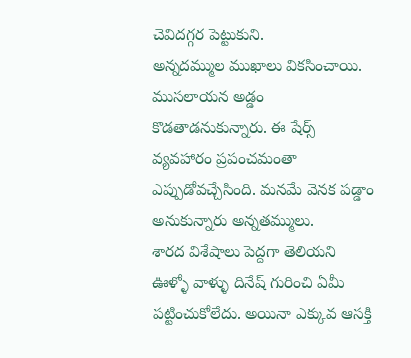చెవిదగ్గర పెట్టుకుని.
అన్నదమ్ముల ముఖాలు వికసించాయి. ముసలాయన అడ్డం కొడతాడనుకున్నారు. ఈ షేర్స్ వ్యవహారం ప్రపంచమంతా ఎప్పుడోవచ్చేసింది. మనమే వెనక పడ్డాం అనుకున్నారు అన్నతమ్ములు.
శారద విశేషాలు పెద్దగా తెలియని ఊళ్ళో వాళ్ళు దినేష్ గురించి ఏమీ పట్టించుకోలేదు. అయినా ఎక్కువ ఆసక్తి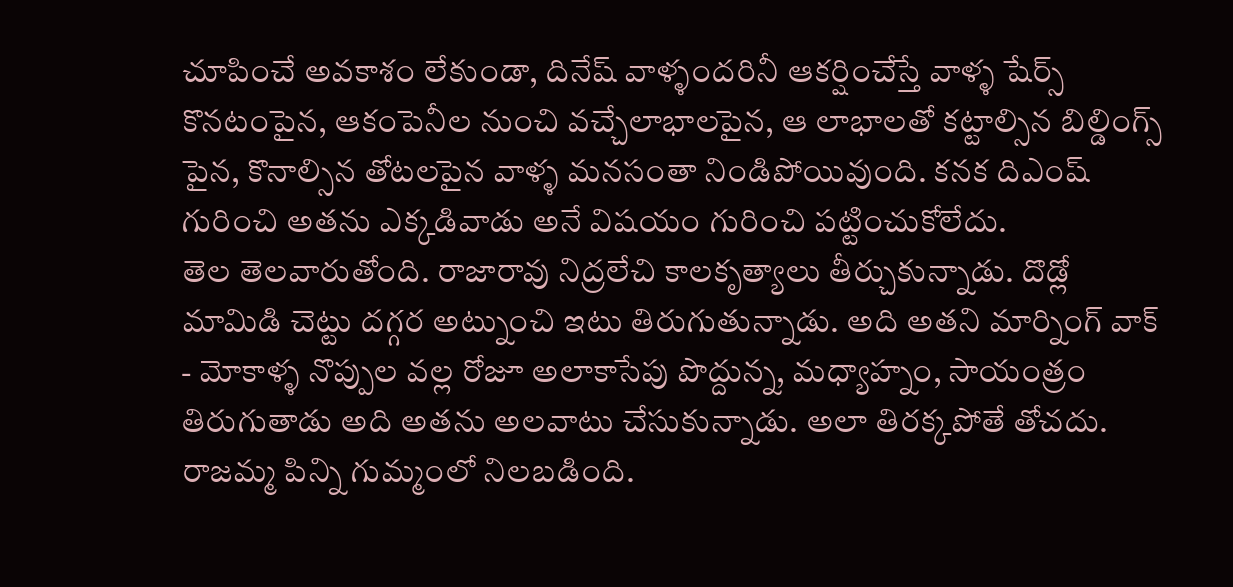చూపించే అవకాశం లేకుండా, దినేష్ వాళ్ళందరినీ ఆకర్షించేస్తే వాళ్ళ షేర్స్ కొనటంపైన, ఆకంపెనీల నుంచి వచ్చేలాభాలపైన, ఆ లాభాలతో కట్టాల్సిన బిల్డింగ్స్ పైన, కొనాల్సిన తోటలపైన వాళ్ళ మనసంతా నిండిపోయివుంది. కనక దిఎంష్ గురించి అతను ఎక్కడివాడు అనే విషయం గురించి పట్టించుకోలేదు.
తెల తెలవారుతోంది. రాజారావు నిద్రలేచి కాలకృత్యాలు తీర్చుకున్నాడు. దొడ్లో మామిడి చెట్టు దగ్గర అట్నుంచి ఇటు తిరుగుతున్నాడు. అది అతని మార్నింగ్ వాక్ - మోకాళ్ళ నొప్పుల వల్ల రోజూ అలాకాసేపు పొద్దున్న, మధ్యాహ్నం, సాయంత్రం తిరుగుతాడు అది అతను అలవాటు చేసుకున్నాడు. అలా తిరక్కపోతే తోచదు.
రాజమ్మ పిన్ని గుమ్మంలో నిలబడింది.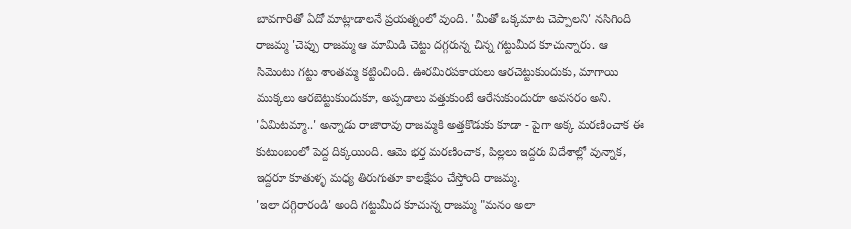బావగారితో ఏదో మాట్లాడాలనే ప్రయత్నంలో వుంది. 'మీతో ఒక్కమాట చెప్పాలని' నసిగింది రాజమ్మ 'చెప్పు రాజమ్మ ఆ మామిడి చెట్టు దగ్గరున్న చిన్న గట్టుమీద కూచున్నారు. ఆ సిమెంటు గట్టు శాంతమ్మ కట్టించింది. ఊరమిరపకాయలు ఆరచెట్టుకుందుకు, మాగాయి ముక్కలు ఆరబెట్టుకుందుకూ, అప్పడాలు వత్తుకుంటే ఆరేసుకుందురూ అవసరం అని.
'ఏమిటమ్మా..' అన్నాడు రాజారావు రాజమ్మకి అత్తకొడుకు కూడా - పైగా అక్క మరణించాక ఈ కుటుంబంలో పెద్ద దిక్కయింది. ఆమె భర్త మరణించాక, పిల్లలు ఇద్దరు విదేశాల్లో వున్నాక, ఇద్దరూ కూతుళ్ళ మధ్య తిరుగుతూ కాలక్షేపం చేస్తోంది రాజమ్మ.
'ఇలా దగ్గిరారండి' అంది గట్టుమీద కూచున్న రాజమ్మ "మనం అలా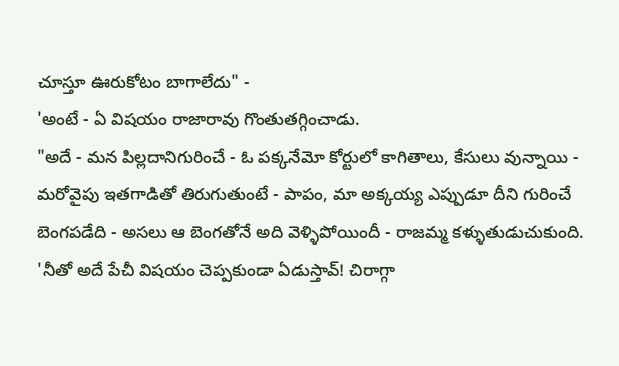చూస్తూ ఊరుకోటం బాగాలేదు" -
'అంటే - ఏ విషయం రాజారావు గొంతుతగ్గించాడు.
"అదే - మన పిల్లదానిగురించే - ఓ పక్కనేమో కోర్టులో కాగితాలు, కేసులు వున్నాయి - మరోవైపు ఇతగాడితో తిరుగుతుంటే - పాపం, మా అక్కయ్య ఎప్పుడూ దీని గురించే బెంగపడేది - అసలు ఆ బెంగతోనే అది వెళ్ళిపోయిందీ - రాజమ్మ కళ్ళుతుడుచుకుంది.
'నీతో అదే పేచీ విషయం చెప్పకుండా ఏడుస్తావ్! చిరాగ్గా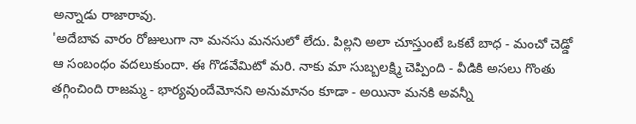అన్నాడు రాజారావు.
'అదేబావ వారం రోజులుగా నా మనసు మనసులో లేదు. పిల్లని అలా చూస్తుంటే ఒకటే బాధ - మంచో చెడ్డో ఆ సంబంధం వదలుకుందా. ఈ గొడవేమిటో మరి. నాకు మా సుబ్బలక్ష్మి చెప్పింది - వీడికి అసలు గొంతు తగ్గించింది రాజమ్మ - భార్యవుందేమోనని అనుమానం కూడా - అయినా మనకి అవన్నీ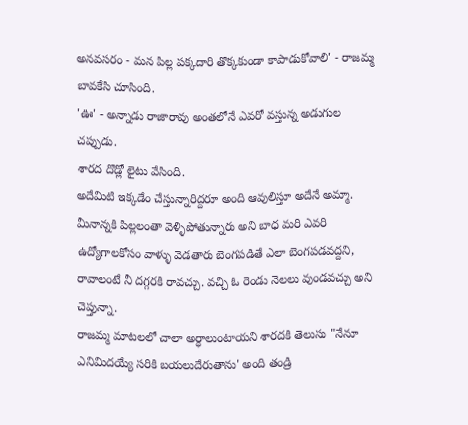అనవసరం - మన పిల్ల పక్కదారి తొక్కకుండా కాపాడుకోవాలి' - రాజమ్మ బావకేసి చూసింది.
'ఊ' - అన్నాడు రాజారావు అంతలోనే ఎవరో వస్తున్న అడుగుల చప్పుడు.
శారద దొడ్లో లైటు వేసింది.
అదేమిటి ఇక్కడేం చేస్తున్నారిద్దరూ అంది ఆవులిస్తూ అదేనే అమ్మా. మీనాన్నకి పిల్లలంతా వెళ్ళిపోతున్నారు అని బాధ మరి ఎవరి ఉద్యోగాలకోసం వాళ్ళు వెడతారు బెంగపడితే ఎలా బెంగపడవద్దని, రావాలంటే నీ దగ్గరకి రావచ్చు. వచ్చి ఓ రెండు నెలలు వుండవచ్చు అని చెప్తున్నా.
రాజమ్మ మాటలలో చాలా అర్ధాలుంటాయని శారదకి తెలుసు "నేనూ ఎనిమిదయ్యే సరికి బయలుదేరుతాను' అంది తండ్రి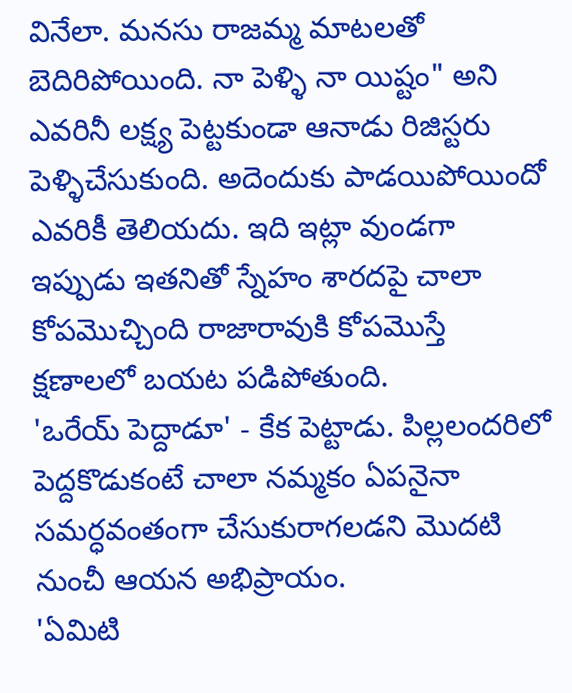వినేలా. మనసు రాజమ్మ మాటలతో బెదిరిపోయింది. నా పెళ్ళి నా యిష్టం" అని ఎవరినీ లక్ష్య పెట్టకుండా ఆనాడు రిజిస్టరు పెళ్ళిచేసుకుంది. అదెందుకు పాడయిపోయిందో ఎవరికీ తెలియదు. ఇది ఇట్లా వుండగా ఇప్పుడు ఇతనితో స్నేహం శారదపై చాలా కోపమొచ్చింది రాజారావుకి కోపమొస్తే క్షణాలలో బయట పడిపోతుంది.
'ఒరేయ్ పెద్దాడూ' - కేక పెట్టాడు. పిల్లలందరిలో పెద్దకొడుకంటే చాలా నమ్మకం ఏపనైనా సమర్ధవంతంగా చేసుకురాగలడని మొదటి నుంచీ ఆయన అభిప్రాయం.
'ఏమిటి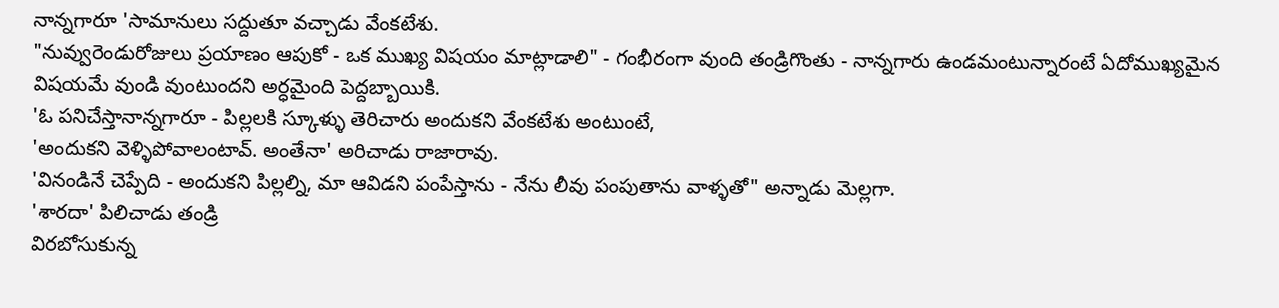నాన్నగారూ 'సామానులు సద్దుతూ వచ్చాడు వేంకటేశు.
"నువ్వురెండురోజులు ప్రయాణం ఆపుకో - ఒక ముఖ్య విషయం మాట్లాడాలి" - గంభీరంగా వుంది తండ్రిగొంతు - నాన్నగారు ఉండమంటున్నారంటే ఏదోముఖ్యమైన విషయమే వుండి వుంటుందని అర్ధమైంది పెద్దబ్బాయికి.
'ఓ పనిచేస్తానాన్నగారూ - పిల్లలకి స్కూళ్ళు తెరిచారు అందుకని వేంకటేశు అంటుంటే,
'అందుకని వెళ్ళిపోవాలంటావ్. అంతేనా' అరిచాడు రాజారావు.
'వినండినే చెప్పేది - అందుకని పిల్లల్ని, మా ఆవిడని పంపేస్తాను - నేను లీవు పంపుతాను వాళ్ళతో" అన్నాడు మెల్లగా.
'శారదా' పిలిచాడు తండ్రి
విరబోసుకున్న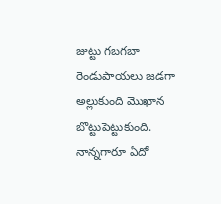జుట్టు గబగబా రెండుపాయలు జడగా అల్లుకుంది మొఖాన బొట్టుపెట్టుకుంది. నాన్నగారూ ఏదో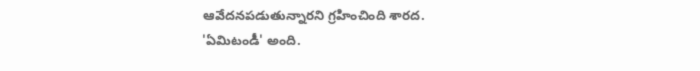ఆవేదనపడుతున్నారని గ్రహించింది శారద.
'ఏమిటండీ' అంది.